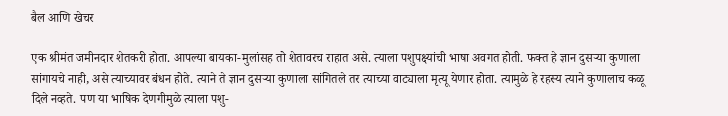बैल आणि खेचर

एक श्रीमंत जमीनदार शेतकरी होता. आपल्या बायका-मुलांसह तो शेतावरच राहात असे. त्याला पशुपक्ष्यांची भाषा अवगत होती. फक्त हे ज्ञान दुसऱ्या कुणाला सांगायचे नाही, असे त्याच्यावर बंधन होते. त्याने ते ज्ञान दुसऱ्या कुणाला सांगितले तर त्याच्या वाट्याला मृत्यू येणार होता. त्यामुळे हे रहस्य त्याने कुणालाच कळू दिले नव्हते. पण या भाषिक देणगीमुळे त्याला पशु-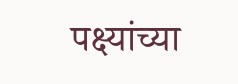पक्ष्यांच्या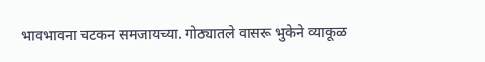भावभावना चटकन समजायच्या. गोठ्यातले वासरू भुकेने व्याकूळ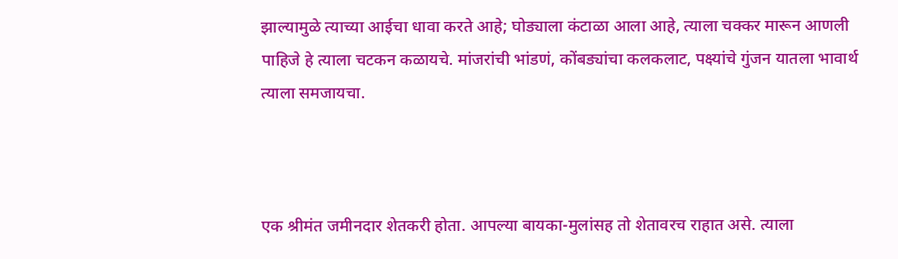झाल्यामुळे त्याच्या आईचा धावा करते आहे; घोड्याला कंटाळा आला आहे, त्याला चक्कर मारून आणली पाहिजे हे त्याला चटकन कळायचे. मांजरांची भांडणं, कोंबड्यांचा कलकलाट, पक्ष्यांचे गुंजन यातला भावार्थ त्याला समजायचा.



एक श्रीमंत जमीनदार शेतकरी होता. आपल्या बायका-मुलांसह तो शेतावरच राहात असे. त्याला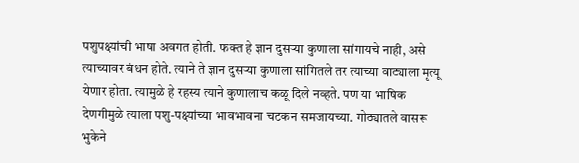पशुपक्ष्यांची भाषा अवगत होती. फक्त हे ज्ञान दुसऱ्या कुणाला सांगायचे नाही, असे त्याच्यावर बंधन होते. त्याने ते ज्ञान दुसऱ्या कुणाला सांगितले तर त्याच्या वाट्याला मृत्यू येणार होता. त्यामुळे हे रहस्य त्याने कुणालाच कळू दिले नव्हते. पण या भाषिक देणगीमुळे त्याला पशु-पक्ष्यांच्या भावभावना चटकन समजायच्या. गोठ्यातले वासरू भुकेने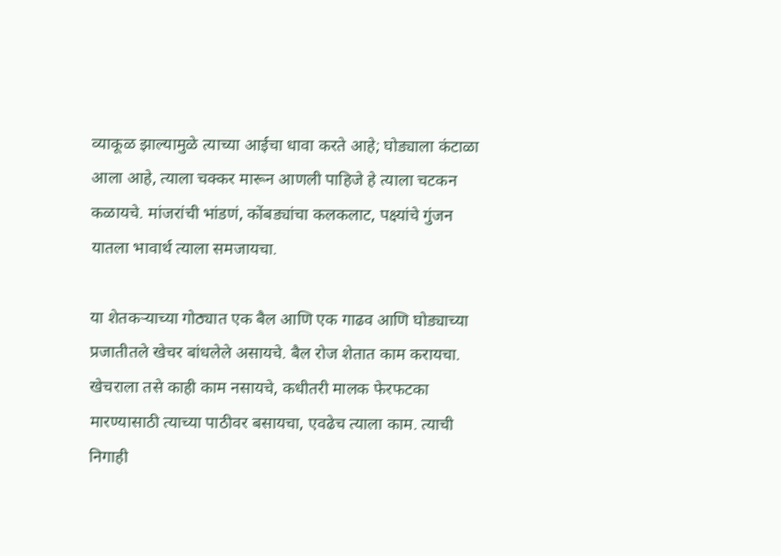व्याकूळ झाल्यामुळे त्याच्या आईचा धावा करते आहे; घोड्याला कंटाळा आला आहे, त्याला चक्कर मारून आणली पाहिजे हे त्याला चटकन कळायचे. मांजरांची भांडणं, कोंबड्यांचा कलकलाट, पक्ष्यांचे गुंजन यातला भावार्थ त्याला समजायचा.

या शेतकऱ्याच्या गोठ्यात एक बैल आणि एक गाढव आणि घोड्याच्या प्रजातीतले खेचर बांधलेले असायचे. बैल रोज शेतात काम करायचा. खेचराला तसे काही काम नसायचे, कधीतरी मालक फेरफटका मारण्यासाठी त्याच्या पाठीवर बसायचा, एवढेच त्याला काम. त्याची निगाही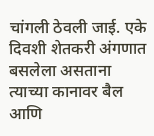चांगली ठेवली जाई. एके दिवशी शेतकरी अंगणात बसलेला असताना त्याच्या कानावर बैल आणि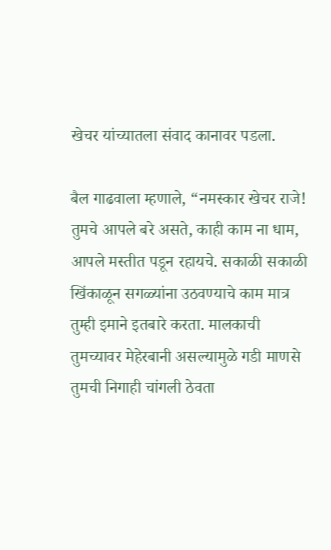खेचर यांच्यातला संवाद कानावर पडला.

बैल गाढवाला म्हणाले, “नमस्कार खेचर राजे! तुमचे आपले बरे असते, काही काम ना धाम, आपले मस्तीत पडून रहायचे. सकाळी सकाळी खिंकाळून सगळ्यांना उठवण्याचे काम मात्र तुम्ही इमाने इतबारे करता. मालकाची तुमच्यावर मेहेरबानी असल्यामुळे गडी माणसे तुमची निगाही चांगली ठेवता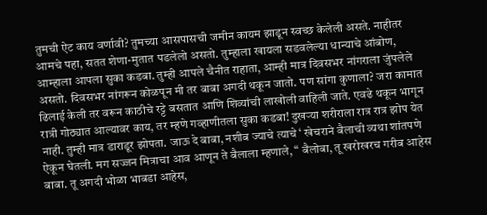तुमची ऐट काय वर्णावी? तुमच्या आसपासची जमीन कायम झाडून स्वच्छ केलेली असते. नाहीतर आमचे पहा, सतत शेणा-मुतात पडलेलो असतो. तुम्हाला खायला सडवलेल्या धान्याचे आंबोण, आम्हाला आपला सुका कडबा. तुम्ही आपले चैनीत राहाता, आम्ही मात्र दिवसभर नांगराला जुंपलेले असतो. दिवसभर नांगरून कोळपून मी तर बाबा अगदी थकून जातो. पण सांगा कुणाला? जरा कामात ढिलाई केली तर वरून काठीचे रट्टे बसतात आणि शिव्यांची लाखोली वाहिली जाते. एवढे थकून भागून रात्री गोठ्यात आल्यावर काय, तर म्हणे गव्हाणीतला सुका कडबा! दुखऱ्या शरीराला रात्र रात्र झोप येत नाही. तुम्ही मात्र डाराडूर झोपता. जाऊ दे बाबा, नशीब ज्याचे त्याचे ‘ खेचराने बैलाची व्यथा शांतपणे ऐकून घेतली. मग सज्जन मित्राचा आव आणून ते बैलाला म्हणाले, “ बैलोबा, तू खरोखरच गरीब आहेस बाबा. तू अगदी भोळा भाबडा आहेस,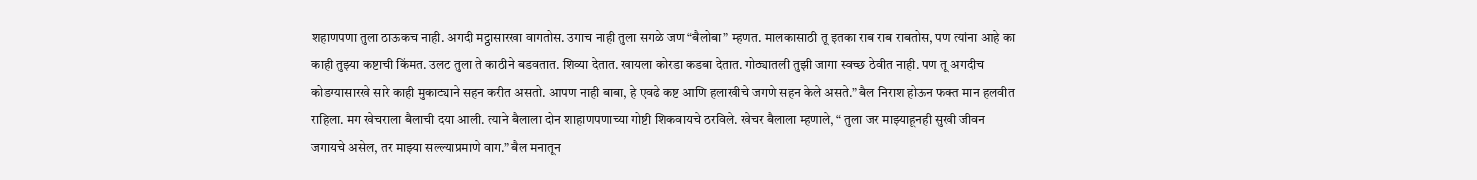शहाणपणा तुला ठाऊकच नाही. अगदी मट्ठासारखा वागतोस. उगाच नाही तुला सगळे जण “बैलोबा” म्हणत. मालकासाठी तू इतका राब राब राबतोस, पण त्यांना आहे का काही तुझ्या कष्टाची किंमत. उलट तुला ते काठीने बडवतात. शिव्या देतात. खायला कोरडा कडबा देतात. गोठ्यातली तुझी जागा स्वच्छ ठेवीत नाही. पण तू अगदीच कोडग्यासारखे सारे काही मुकाट्याने सहन करीत असतो. आपण नाही बाबा, हे एवढे कष्ट आणि हलाखीचे जगणे सहन केले असते.” बैल निराश होऊन फक्त मान हलवीत राहिला. मग खेचराला बैलाची दया आली. त्याने बैलाला दोन शाहाणपणाच्या गोष्टी शिकवायचे ठरविले. खेचर बैलाला म्हणाले, “ तुला जर माझ्याहूनही सुखी जीवन जगायचे असेल, तर माझ्या सल्ल्याप्रमाणे वाग.” बैल मनातून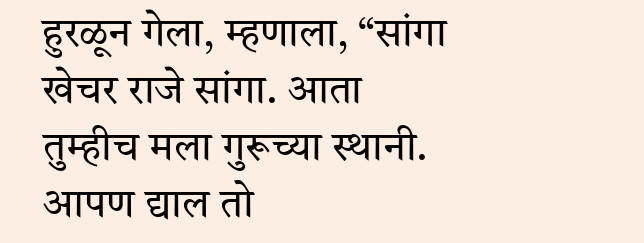हुरळून गेला, म्हणाला, “सांगा खेचर राजे सांगा. आता तुम्हीच मला गुरूच्या स्थानी. आपण द्याल तो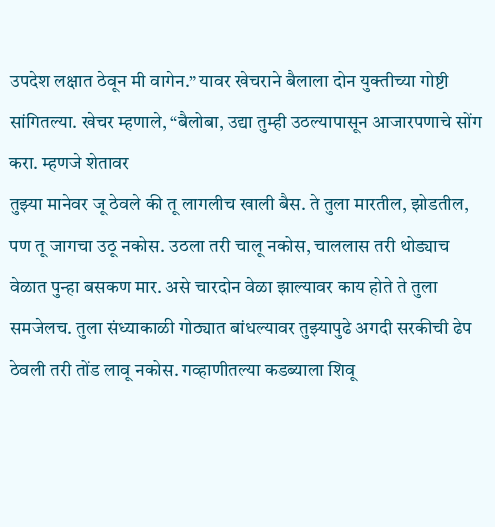उपदेश लक्षात ठेवून मी वागेन.” यावर खेचराने बैलाला दोन युक्तीच्या गोष्टी सांगितल्या. खेचर म्हणाले, “बैलोबा, उद्या तुम्ही उठल्यापासून आजारपणाचे सोंग करा. म्हणजे शेतावर
तुझ्या मानेवर जू ठेवले की तू लागलीच खाली बैस. ते तुला मारतील, झोडतील, पण तू जागचा उठू नकोस. उठला तरी चालू नकोस, चाललास तरी थोड्याच वेळात पुन्हा बसकण मार. असे चारदोन वेळा झाल्यावर काय होते ते तुला समजेलच. तुला संध्याकाळी गोठ्यात बांधल्यावर तुझ्यापुढे अगदी सरकीची ढेप ठेवली तरी तोंड लावू नकोस. गव्हाणीतल्या कडब्याला शिवू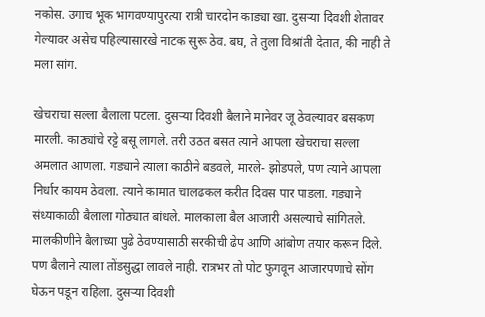नकोस. उगाच भूक भागवण्यापुरत्या रात्री चारदोन काड्या खा. दुसऱ्या दिवशी शेतावर गेल्यावर असेच पहिल्यासारखे नाटक सुरू ठेव. बघ, ते तुला विश्रांती देतात, की नाही ते मला सांग.

खेचराचा सल्ला बैलाला पटला. दुसऱ्या दिवशी बैलाने मानेवर जू ठेवल्यावर बसकण मारली. काठ्यांचे रट्टे बसू लागले. तरी उठत बसत त्याने आपला खेचराचा सल्ला अमलात आणला. गड्याने त्याला काठीने बडवले, मारले- झोडपले, पण त्याने आपला निर्धार कायम ठेवला. त्याने कामात चालढकल करीत दिवस पार पाडला. गड्याने संध्याकाळी बैलाला गोठ्यात बांधले. मालकाला बैल आजारी असल्याचे सांगितले. मालकीणीने बैलाच्या पुढे ठेवण्यासाठी सरकीची ढेप आणि आंबोण तयार करून दिले. पण बैलाने त्याला तोंडसुद्धा लावले नाही. रात्रभर तो पोट फुगवून आजारपणाचे सोंग घेऊन पडून राहिला. दुसऱ्या दिवशी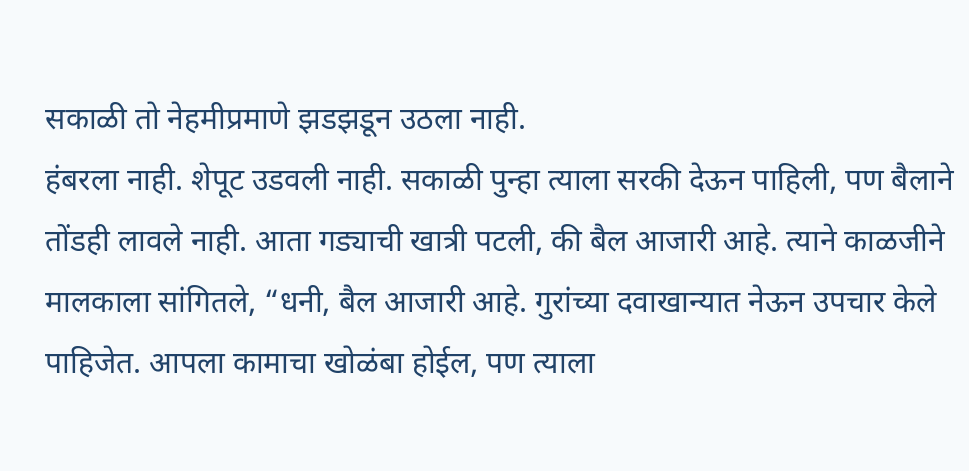सकाळी तो नेहमीप्रमाणे झडझडून उठला नाही.
हंबरला नाही. शेपूट उडवली नाही. सकाळी पुन्हा त्याला सरकी देऊन पाहिली, पण बैलाने तोंडही लावले नाही. आता गड्याची खात्री पटली, की बैल आजारी आहे. त्याने काळजीने मालकाला सांगितले, “धनी, बैल आजारी आहे. गुरांच्या दवाखान्यात नेऊन उपचार केले पाहिजेत. आपला कामाचा खोळंबा होईल, पण त्याला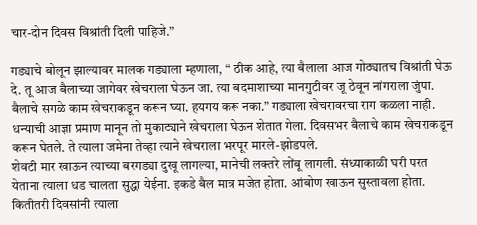चार-दोन दिवस विश्रांती दिली पाहिजे.”

गड्याचे बोलून झाल्यावर मालक गड्याला म्हणाला, “ ठीक आहे, त्या बैलाला आज गोठ्यातच विश्रांती घेऊ दे. तू आज बैलाच्या जागेवर खेचराला घेऊन जा. त्या बदमाशाच्या मानगुटीवर जू ठेवून नांगराला जुंपा. बैलाचे सगळे काम खेचराकडून करून घ्या. हयगय करू नका.” गड्याला खेचरावरचा राग कळला नाही. धन्याची आज्ञा प्रमाण मानून तो मुकाट्याने खेचराला घेऊन शेतात गेला. दिवसभर बैलाचे काम खेचराकडून करून घेतले. ते त्याला जमेना तेव्हा त्याने खेचराला भरपूर मारले-झोडपले.
शेवटी मार खाऊन त्याच्या बरगड्या दुखू लागल्या, मानेची लक्तरे लोंबू लागली. संध्याकाळी घरी परत येताना त्याला धड चालता सुद्धा येईना. इकडे बैल मात्र मजेत होता. आंबोण खाऊन सुस्तावला होता. कितीतरी दिवसांनी त्याला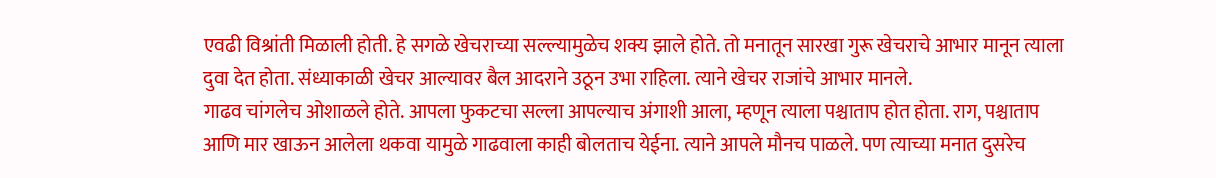एवढी विश्रांती मिळाली होती. हे सगळे खेचराच्या सल्ल्यामुळेच शक्य झाले होते. तो मनातून सारखा गुरू खेचराचे आभार मानून त्याला दुवा देत होता. संध्याकाळी खेचर आल्यावर बैल आदराने उठून उभा राहिला. त्याने खेचर राजांचे आभार मानले.
गाढव चांगलेच ओशाळले होते. आपला फुकटचा सल्ला आपल्याच अंगाशी आला, म्हणून त्याला पश्चाताप होत होता. राग, पश्चाताप आणि मार खाऊन आलेला थकवा यामुळे गाढवाला काही बोलताच येईना. त्याने आपले मौनच पाळले. पण त्याच्या मनात दुसरेच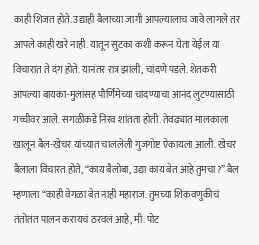काही शिजत होते. उद्याही बैलाच्या जागी आपल्यालाच जावे लागले तर आपले काही खरे नाही. यातून सुटका कशी करून घेता येईल या विचारात ते दंग होते. यानंतर रात्र झाली, चांदणे पडले. शेतकरी आपल्या बायका-मुलांसह पौर्णिमेच्या चांदण्याचा आनंद लुटण्यासाठी गच्चीवर आले. सगळीकडे निरव शांतता होती. तेवढ्यात मालकाला खालून बैल-खेचर यांच्यात चाललेली गुजगोष्ट ऐकायला आली. खेचर बैलाला विचारत होते, “काय बैलोबा, उद्या काय बेत आहे तुमचा?” बैल म्हणाला “काही वेगळा बेत नाही महाराज. तुमच्या शिकवणुकीचं तंतोतंत पालन करायचं ठरवलं आहे, मी. पोट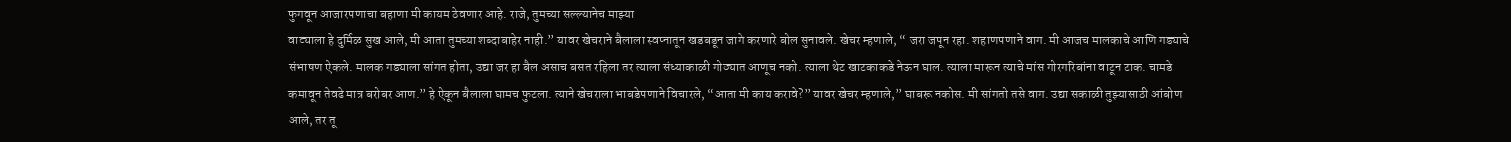फुगवून आजारपणाचा बहाणा मी कायम ठेवणार आहे. राजे, तुमच्या सल्ल्यानेच माझ्या
वाट्याला हे दुर्मिळ सुख आले, मी आता तुमच्या शब्दाबाहेर नाही.” यावर खेचराने बैलाला स्वप्नातून खडबडून जागे करणारे बोल सुनावले. खेचर म्हणाले, “ जरा जपून रहा. शहाणपणाने वाग. मी आजच मालकाचे आणि गड्याचे संभाषण ऐकले. मालक गड्याला सांगत होता, उद्या जर हा बैल असाच बसत रहिला तर त्याला संध्याकाळी गोठ्यात आणूच नको. त्याला थेट खाटकाकडे नेऊन घाल. त्याला मारून त्याचे मांस गोरगरिबांना वाटून टाक. चामडे कमावून तेवढे मात्र बरोबर आण.” हे ऐकून बैलाला घामच फुटला. त्याने खेचराला भाबडेपणाने विचारले, “आता मी काय करावे?” यावर खेचर म्हणाले,” घाबरू नकोस. मी सांगतो तसे वाग. उद्या सकाळी तुझ्यासाठी आंबोण आले, तर तू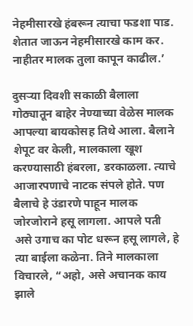नेहमीसारखे हंबरून त्याचा फडशा पाड. शेतात जाऊन नेहमीसारखे काम कर. नाहीतर मालक तुला कापून काढील.’

दुसऱ्या दिवशी सकाळी बैलाला गोठ्यातून बाहेर नेण्याच्या वेळेस मालक आपल्या बायकोसह तिथे आला. बैलाने शेपूट वर केली, मालकाला खूश करण्यासाठी हंबरला, डरकाळला. त्याचे आजारपणाचे नाटक संपले होते. पण बैलाचे हे उंडारणे पाहून मालक जोरजोराने हसू लागला. आपले पती असे उगाच का पोट धरून हसू लागले, हे त्या बाईला कळेना. तिने मालकाला विचारले, “अहो, असे अचानक काय झाले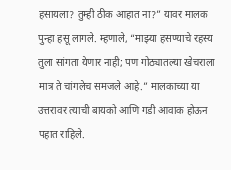हसायला? तुम्ही ठीक आहात ना?” यावर मालक पुन्हा हसू लागले. म्हणाले, “माझ्या हसण्याचे रहस्य तुला सांगता येणार नाही; पण गोठ्यातल्या खेचराला मात्र ते चांगलेच समजले आहे.” मालकाच्या या उत्तरावर त्याची बायको आणि गडी आवाक होऊन पहात राहिले.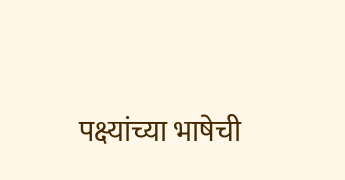पक्ष्यांच्या भाषेची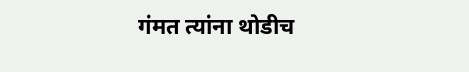गंमत त्यांना थोडीच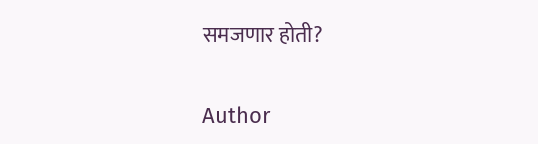समजणार होती?

Author